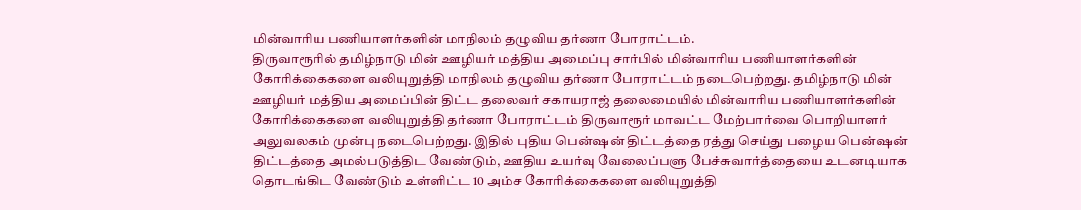மின்வாரிய பணியாளர்களின் மாநிலம் தழுவிய தர்ணா போராட்டம்.
திருவாரூரில் தமிழ்நாடு மின் ஊழியர் மத்திய அமைப்பு சார்பில் மின்வாரிய பணியாளர்களின் கோரிக்கைகளை வலியுறுத்தி மாநிலம் தழுவிய தர்ணா போராட்டம் நடைபெற்றது. தமிழ்நாடு மின் ஊழியர் மத்திய அமைப்பின் திட்ட தலைவர் சகாயராஜ் தலைமையில் மின்வாரிய பணியாளர்களின் கோரிக்கைகளை வலியுறுத்தி தர்ணா போராட்டம் திருவாரூர் மாவட்ட மேற்பார்வை பொறியாளர் அலுவலகம் முன்பு நடைபெற்றது. இதில் புதிய பென்ஷன் திட்டத்தை ரத்து செய்து பழைய பென்ஷன் திட்டத்தை அமல்படுத்திட வேண்டும், ஊதிய உயர்வு வேலைப்பளு பேச்சுவார்த்தையை உடனடியாக தொடங்கிட வேண்டும் உள்ளிட்ட 10 அம்ச கோரிக்கைகளை வலியுறுத்தி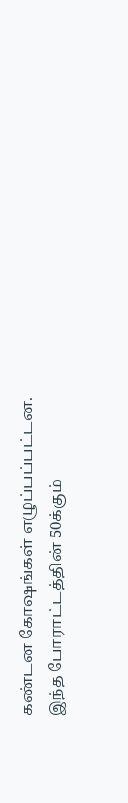கண்டன கோஷங்கள் எழுப்பப்பட்டன. இந்த போராட்டத்தின் 50க்கும்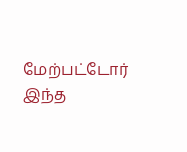மேற்பட்டோர் இந்த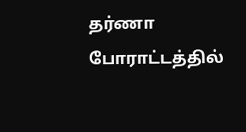தர்ணா போராட்டத்தில்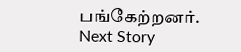பங்கேற்றனர்.
Next Story